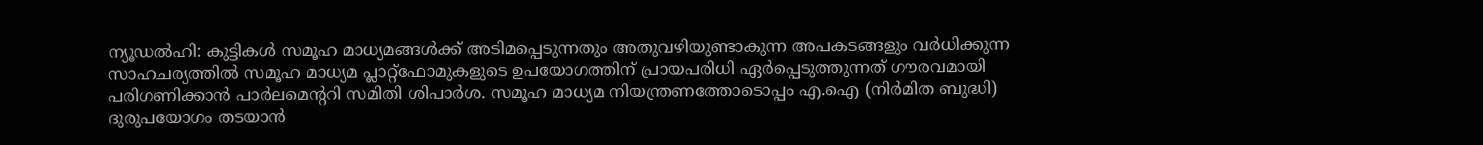ന്യൂഡൽഹി: കുട്ടികൾ സമൂഹ മാധ്യമങ്ങൾക്ക് അടിമപ്പെടുന്നതും അതുവഴിയുണ്ടാകുന്ന അപകടങ്ങളും വർധിക്കുന്ന സാഹചര്യത്തിൽ സമൂഹ മാധ്യമ പ്ലാറ്റ്ഫോമുകളുടെ ഉപയോഗത്തിന് പ്രായപരിധി ഏർപ്പെടുത്തുന്നത് ഗൗരവമായി പരിഗണിക്കാൻ പാർലമെന്ററി സമിതി ശിപാർശ. സമൂഹ മാധ്യമ നിയന്ത്രണത്തോടൊപ്പം എ.ഐ (നിർമിത ബുദ്ധി) ദുരുപയോഗം തടയാൻ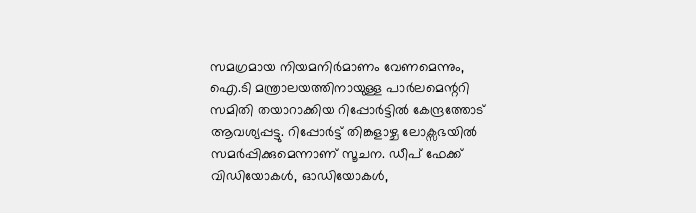സമഗ്രമായ നിയമനിർമാണം വേണമെന്നും, ഐ.ടി മന്ത്രാലയത്തിനായുള്ള പാർലമെന്ററി സമിതി തയാറാക്കിയ റിപ്പോർട്ടിൽ കേന്ദ്രത്തോട് ആവശ്യപ്പട്ടു. റിപ്പോർട്ട് തിങ്കളാഴ്ച ലോക്സഭയിൽ സമർപ്പിക്കുമെന്നാണ് സൂചന. ഡീപ് ഫേക്ക് വിഡിയോകൾ, ഓഡിയോകൾ,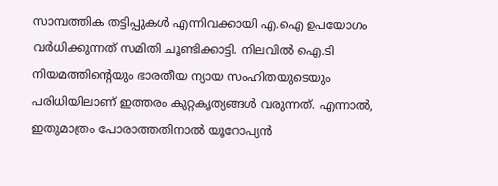സാമ്പത്തിക തട്ടിപ്പുകൾ എന്നിവക്കായി എ.ഐ ഉപയോഗം വർധിക്കുന്നത് സമിതി ചൂണ്ടിക്കാട്ടി. നിലവിൽ ഐ.ടി നിയമത്തിന്റെയും ഭാരതീയ ന്യായ സംഹിതയുടെയും പരിധിയിലാണ് ഇത്തരം കുറ്റകൃത്യങ്ങൾ വരുന്നത്. എന്നാൽ, ഇതുമാത്രം പോരാത്തതിനാൽ യൂറോപ്യൻ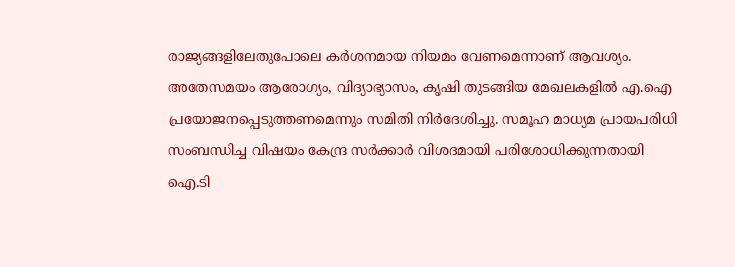രാജ്യങ്ങളിലേതുപോലെ കർശനമായ നിയമം വേണമെന്നാണ് ആവശ്യം. അതേസമയം ആരോഗ്യം, വിദ്യാഭ്യാസം, കൃഷി തുടങ്ങിയ മേഖലകളിൽ എ.ഐ പ്രയോജനപ്പെടുത്തണമെന്നും സമിതി നിർദേശിച്ചു. സമൂഹ മാധ്യമ പ്രായപരിധി സംബന്ധിച്ച വിഷയം കേന്ദ്ര സർക്കാർ വിശദമായി പരിശോധിക്കുന്നതായി ഐ.ടി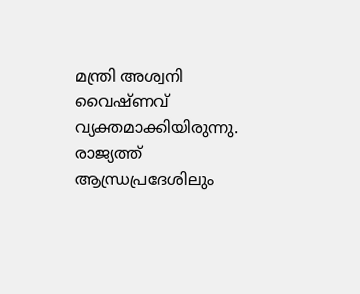മന്ത്രി അശ്വനി വൈഷ്ണവ് വ്യക്തമാക്കിയിരുന്നു. രാജ്യത്ത് ആന്ധ്രപ്രദേശിലും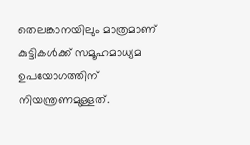തെലങ്കാനയിലും മാത്രമാണ് കുട്ടികൾക്ക് സമൂഹമാധ്യമ ഉപയോഗത്തിന് നിയന്ത്രണമുള്ളത്.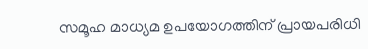സമൂഹ മാധ്യമ ഉപയോഗത്തിന് പ്രായപരിധി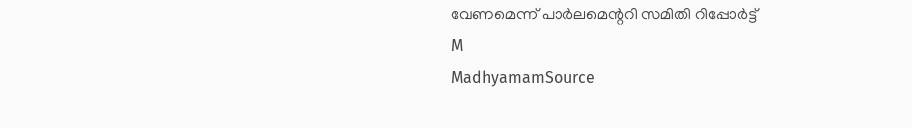വേണമെന്ന് പാർലമെന്ററി സമിതി റിപ്പോർട്ട്
M
MadhyamamSource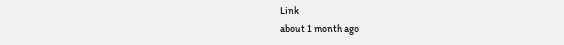Link
about 1 month ago